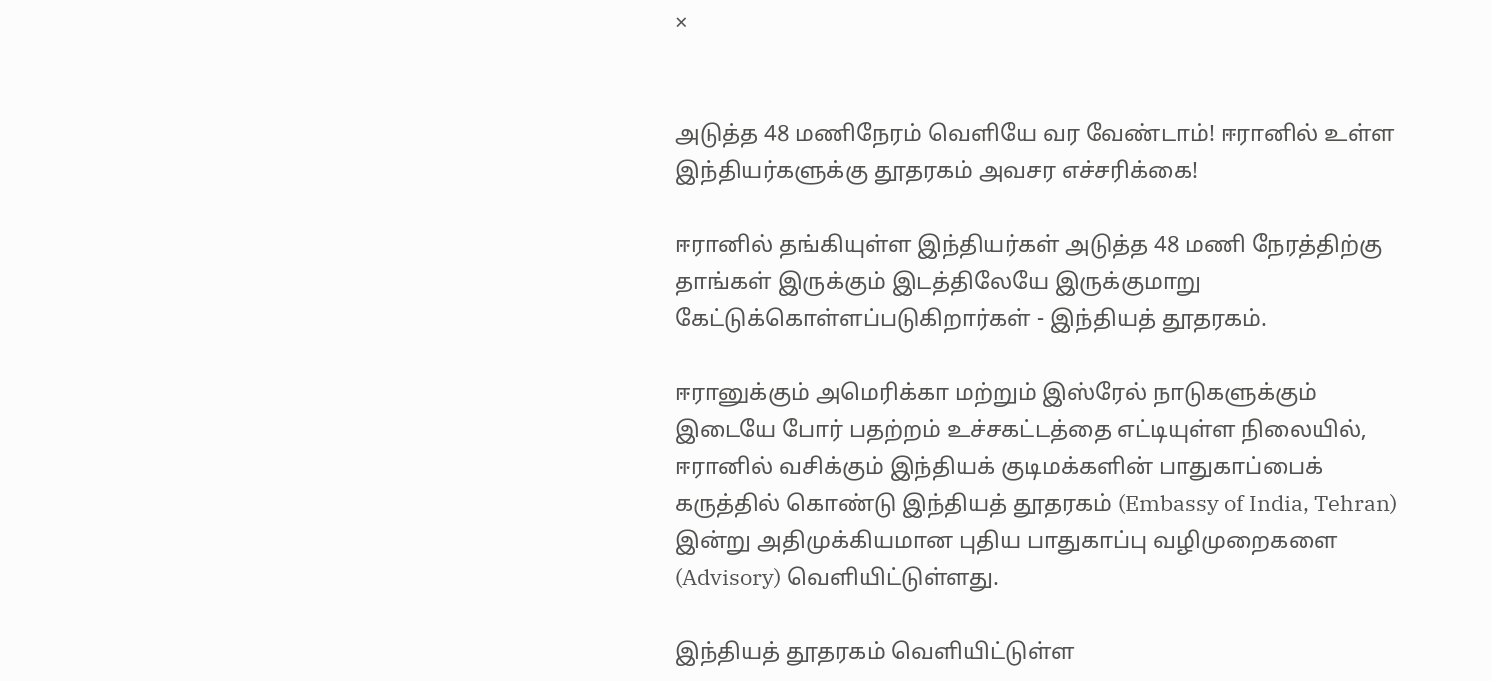×


அடுத்த 48 மணிநேரம் வெளியே வர வேண்டாம்! ஈரானில் உள்ள இந்தியர்களுக்கு தூதரகம் அவசர எச்சரிக்கை!

ஈரானில் தங்கியுள்ள இந்தியர்கள் அடுத்த 48 மணி நேரத்திற்கு தாங்கள் இருக்கும் இடத்திலேயே இருக்குமாறு கேட்டுக்கொள்ளப்படுகிறார்கள் - இந்தியத் தூதரகம்.

ஈரானுக்கும் அமெரிக்கா மற்றும் இஸ்ரேல் நாடுகளுக்கும் இடையே போர் பதற்றம் உச்சகட்டத்தை எட்டியுள்ள நிலையில், ஈரானில் வசிக்கும் இந்தியக் குடிமக்களின் பாதுகாப்பைக் கருத்தில் கொண்டு இந்தியத் தூதரகம் (Embassy of India, Tehran) இன்று அதிமுக்கியமான புதிய பாதுகாப்பு வழிமுறைகளை (Advisory) வெளியிட்டுள்ளது.

இந்தியத் தூதரகம் வெளியிட்டுள்ள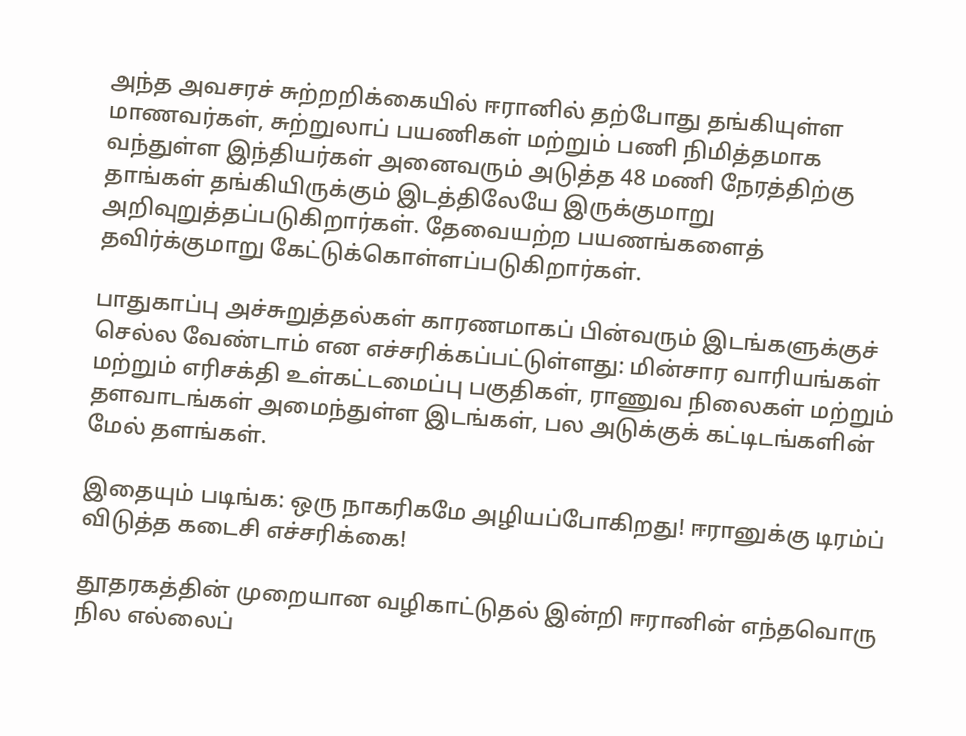அந்த அவசரச் சுற்றறிக்கையில் ஈரானில் தற்போது தங்கியுள்ள மாணவர்கள், சுற்றுலாப் பயணிகள் மற்றும் பணி நிமித்தமாக வந்துள்ள இந்தியர்கள் அனைவரும் அடுத்த 48 மணி நேரத்திற்கு தாங்கள் தங்கியிருக்கும் இடத்திலேயே இருக்குமாறு அறிவுறுத்தப்படுகிறார்கள். தேவையற்ற பயணங்களைத் தவிர்க்குமாறு கேட்டுக்கொள்ளப்படுகிறார்கள்.

பாதுகாப்பு அச்சுறுத்தல்கள் காரணமாகப் பின்வரும் இடங்களுக்குச் செல்ல வேண்டாம் என எச்சரிக்கப்பட்டுள்ளது: மின்சார வாரியங்கள் மற்றும் எரிசக்தி உள்கட்டமைப்பு பகுதிகள், ராணுவ நிலைகள் மற்றும் தளவாடங்கள் அமைந்துள்ள இடங்கள், பல அடுக்குக் கட்டிடங்களின் மேல் தளங்கள்.

இதையும் படிங்க: ஒரு நாகரிகமே அழியப்போகிறது! ஈரானுக்கு டிரம்ப் விடுத்த கடைசி எச்சரிக்கை!

தூதரகத்தின் முறையான வழிகாட்டுதல் இன்றி ஈரானின் எந்தவொரு நில எல்லைப்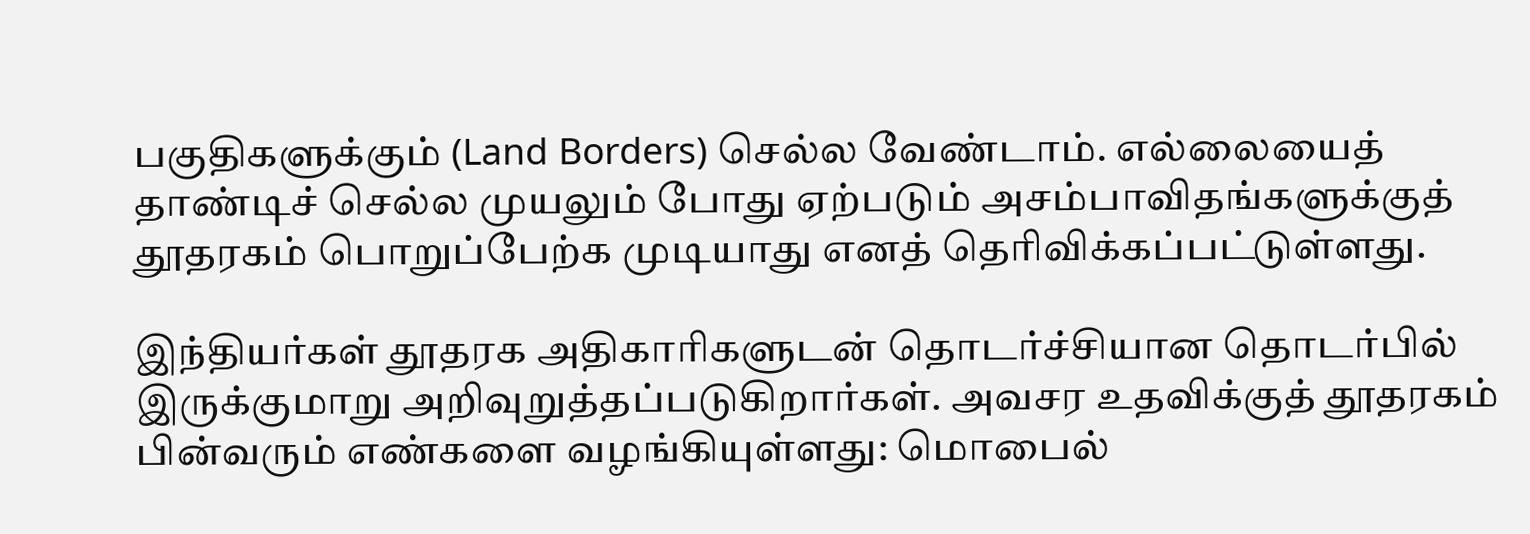பகுதிகளுக்கும் (Land Borders) செல்ல வேண்டாம். எல்லையைத் தாண்டிச் செல்ல முயலும் போது ஏற்படும் அசம்பாவிதங்களுக்குத் தூதரகம் பொறுப்பேற்க முடியாது எனத் தெரிவிக்கப்பட்டுள்ளது.

இந்தியர்கள் தூதரக அதிகாரிகளுடன் தொடர்ச்சியான தொடர்பில் இருக்குமாறு அறிவுறுத்தப்படுகிறார்கள். அவசர உதவிக்குத் தூதரகம் பின்வரும் எண்களை வழங்கியுள்ளது: மொபைல்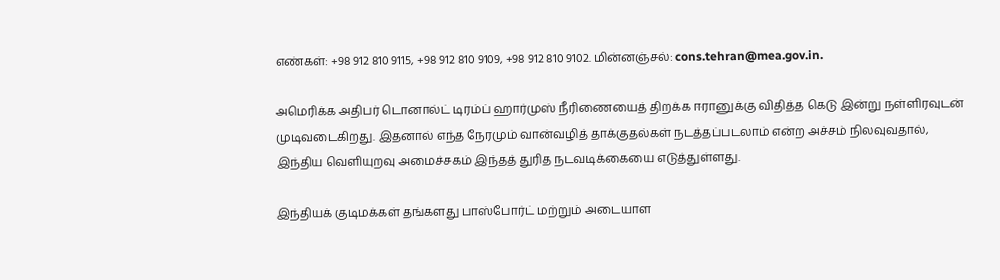எண்கள்: +98 912 810 9115, +98 912 810 9109, +98 912 810 9102. மின்னஞ்சல்: cons.tehran@mea.gov.in.

அமெரிக்க அதிபர் டொனால்ட் டிரம்ப் ஹார்முஸ் நீரிணையைத் திறக்க ஈரானுக்கு விதித்த கெடு இன்று நள்ளிரவுடன் முடிவடைகிறது. இதனால் எந்த நேரமும் வான்வழித் தாக்குதல்கள் நடத்தப்படலாம் என்ற அச்சம் நிலவுவதால், இந்திய வெளியுறவு அமைச்சகம் இந்தத் துரித நடவடிக்கையை எடுத்துள்ளது.

இந்தியக் குடிமக்கள் தங்களது பாஸ்போர்ட் மற்றும் அடையாள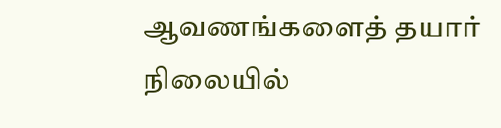ஆவணங்களைத் தயார் நிலையில்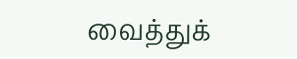வைத்துக்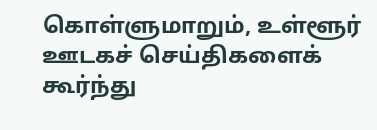கொள்ளுமாறும், உள்ளூர் ஊடகச் செய்திகளைக் கூர்ந்து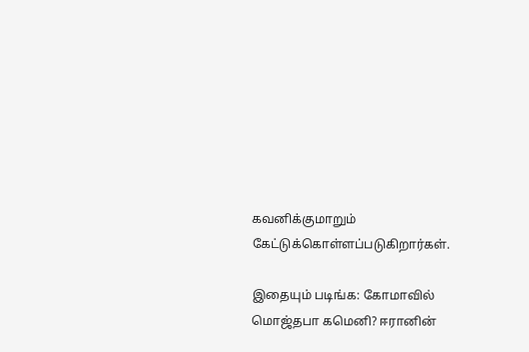கவனிக்குமாறும் கேட்டுக்கொள்ளப்படுகிறார்கள்.

இதையும் படிங்க: கோமாவில் மொஜ்தபா கமெனி? ஈரானின்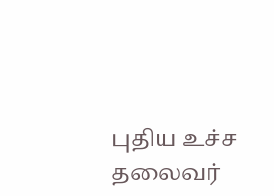புதிய உச்ச தலைவர்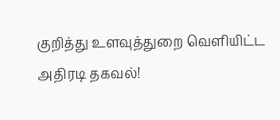குறித்து உளவுத்துறை வெளியிட்ட அதிரடி தகவல்!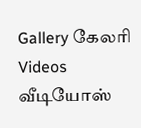Gallery கேலரி Videos வீடியோஸ்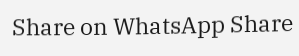Share on WhatsApp Share